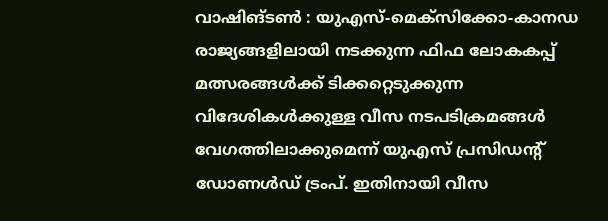വാഷിങ്ടൺ : യുഎസ്-മെക്സിക്കോ-കാനഡ രാജ്യങ്ങളിലായി നടക്കുന്ന ഫിഫ ലോകകപ്പ് മത്സരങ്ങൾക്ക് ടിക്കറ്റെടുക്കുന്ന വിദേശികൾക്കുള്ള വീസ നടപടിക്രമങ്ങൾ വേഗത്തിലാക്കുമെന്ന് യുഎസ് പ്രസിഡൻ്റ് ഡോണൾഡ് ട്രംപ്. ഇതിനായി വീസ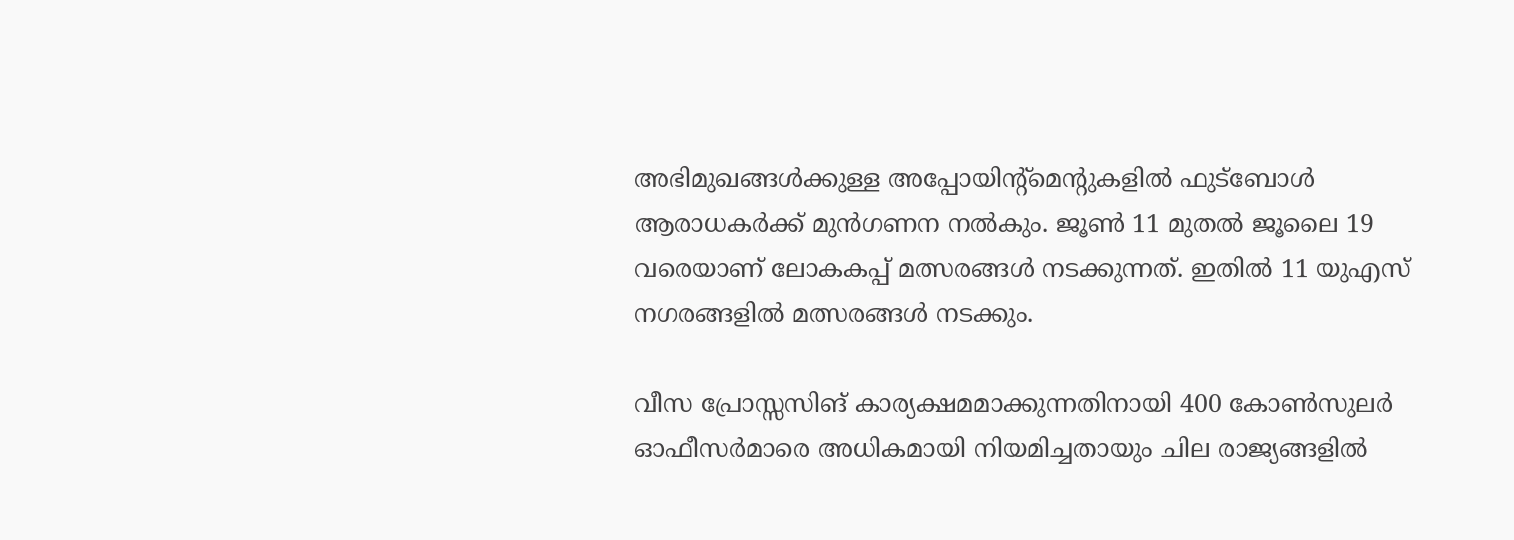അഭിമുഖങ്ങൾക്കുള്ള അപ്പോയിന്റ്മെൻ്റുകളിൽ ഫുട്ബോൾ ആരാധകർക്ക് മുൻഗണന നൽകും. ജൂൺ 11 മുതൽ ജൂലൈ 19 വരെയാണ് ലോകകപ്പ് മത്സരങ്ങൾ നടക്കുന്നത്. ഇതിൽ 11 യുഎസ് നഗരങ്ങളിൽ മത്സരങ്ങൾ നടക്കും.

വീസ പ്രോസ്സസിങ് കാര്യക്ഷമമാക്കുന്നതിനായി 400 കോൺസുലർ ഓഫീസർമാരെ അധികമായി നിയമിച്ചതായും ചില രാജ്യങ്ങളിൽ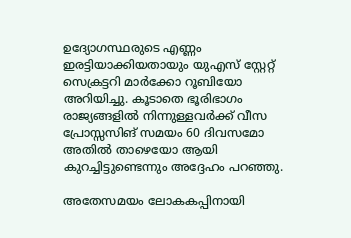ഉദ്യോഗസ്ഥരുടെ എണ്ണം ഇരട്ടിയാക്കിയതായും യുഎസ് സ്റ്റേറ്റ് സെക്രട്ടറി മാർക്കോ റൂബിയോ അറിയിച്ചു. കൂടാതെ ഭൂരിഭാഗം രാജ്യങ്ങളിൽ നിന്നുള്ളവർക്ക് വീസ പ്രോസ്സസിങ് സമയം 60 ദിവസമോ അതിൽ താഴെയോ ആയി കുറച്ചിട്ടുണ്ടെന്നും അദ്ദേഹം പറഞ്ഞു.

അതേസമയം ലോകകപ്പിനായി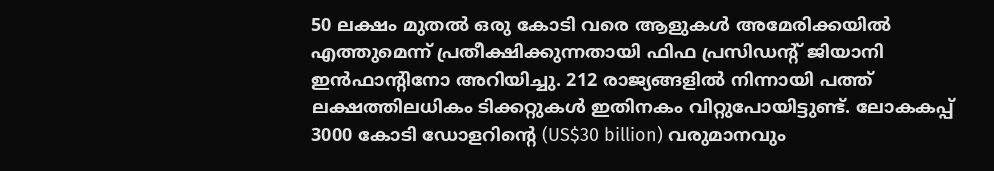50 ലക്ഷം മുതൽ ഒരു കോടി വരെ ആളുകൾ അമേരിക്കയിൽ എത്തുമെന്ന് പ്രതീക്ഷിക്കുന്നതായി ഫിഫ പ്രസിഡൻ്റ് ജിയാനി ഇൻഫാൻ്റിനോ അറിയിച്ചു. 212 രാജ്യങ്ങളിൽ നിന്നായി പത്ത് ലക്ഷത്തിലധികം ടിക്കറ്റുകൾ ഇതിനകം വിറ്റുപോയിട്ടുണ്ട്. ലോകകപ്പ് 3000 കോടി ഡോളറിന്റെ (US$30 billion) വരുമാനവും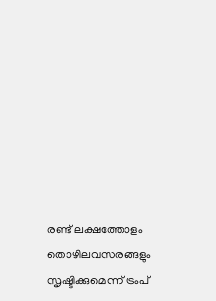രണ്ട് ലക്ഷത്തോളം തൊഴിലവസരങ്ങളും സൃഷ്ടിക്കുമെന്ന് ട്രംപ്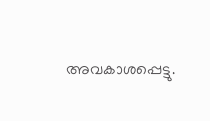അവകാശപ്പെട്ടു.